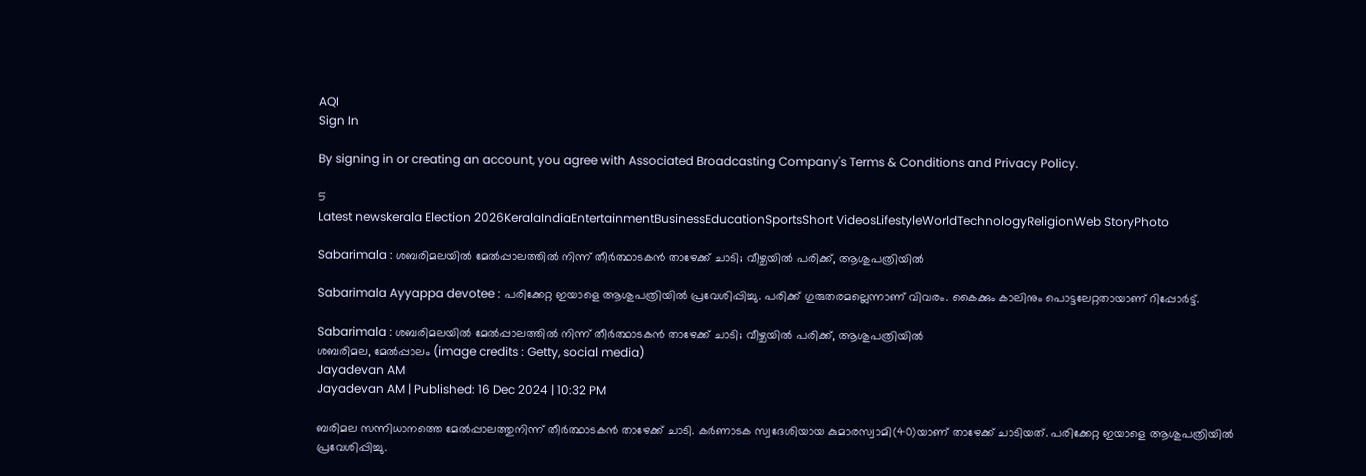AQI
Sign In

By signing in or creating an account, you agree with Associated Broadcasting Company's Terms & Conditions and Privacy Policy.

5
Latest newskerala Election 2026KeralaIndiaEntertainmentBusinessEducationSportsShort VideosLifestyleWorldTechnologyReligionWeb StoryPhoto

Sabarimala : ശബരിമലയില്‍ മേല്‍പ്പാലത്തില്‍ നിന്ന് തീര്‍ത്ഥാടകന്‍ താഴേക്ക് ചാടി; വീഴ്ചയില്‍ പരിക്ക്, ആശുപത്രിയില്‍

Sabarimala Ayyappa devotee : പരിക്കേറ്റ ഇയാളെ ആശുപത്രിയില്‍ പ്രവേശിപ്പിച്ചു. പരിക്ക് ഗുരുതരമല്ലെന്നാണ് വിവരം. കൈക്കും കാലിനും പൊട്ടലേറ്റതായാണ് റിപ്പോര്‍ട്ട്.

Sabarimala : ശബരിമലയില്‍ മേല്‍പ്പാലത്തില്‍ നിന്ന് തീര്‍ത്ഥാടകന്‍ താഴേക്ക് ചാടി; വീഴ്ചയില്‍ പരിക്ക്, ആശുപത്രിയില്‍
ശബരിമല, മേല്‍പ്പാലം (image credits : Getty, social media)
Jayadevan AM
Jayadevan AM | Published: 16 Dec 2024 | 10:32 PM

ബരിമല സന്നിധാനത്തെ മേല്‍പ്പാലത്തുനിന്ന് തീര്‍ത്ഥാടകന്‍ താഴേക്ക് ചാടി. കര്‍ണാടക സ്വദേശിയായ കുമാരസ്വാമി(40)യാണ് താഴേക്ക് ചാടിയത്. പരിക്കേറ്റ ഇയാളെ ആശുപത്രിയില്‍ പ്രവേശിപ്പിച്ചു.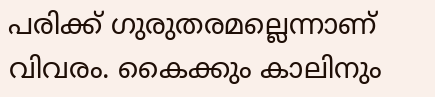പരിക്ക് ഗുരുതരമല്ലെന്നാണ് വിവരം. കൈക്കും കാലിനും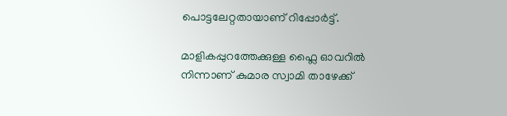പൊട്ടലേറ്റതായാണ് റിപ്പോര്‍ട്ട്.

മാളികപ്പുറത്തേക്കുള്ള ഫ്ലൈ ഓവറിൽ നിന്നാണ് കുമാര സ്വാമി താഴേക്ക്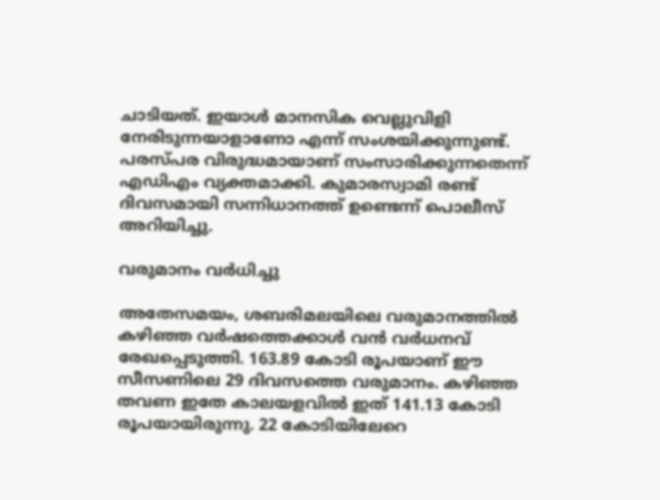ചാടിയത്. ഇയാള്‍ മാനസിക വെല്ലുവിളി നേരിടുന്നയാളാണോ എന്ന് സംശയിക്കുന്നുണ്ട്. പരസ്പര വിരുദ്ധമായാണ് സംസാരിക്കുന്നതെന്ന് എഡിഎം വ്യക്തമാക്കി. കുമാരസ്വാമി രണ്ട് ദിവസമായി സന്നിധാനത്ത് ഉണ്ടെന്ന് പൊലീസ് അറിയിച്ചു.

വരുമാനം വര്‍ധിച്ചു

അതേസമയം, ശബരിമലയിലെ വരുമാനത്തില്‍ കഴിഞ്ഞ വര്‍ഷത്തെക്കാള്‍ വന്‍ വര്‍ധനവ് രേഖപ്പെടുത്തി. 163.89 കോടി രൂപയാണ് ഈ സീസണിലെ 29 ദിവസത്തെ വരുമാനം. കഴിഞ്ഞ തവണ ഇതേ കാലയളവില്‍ ഇത് 141.13 കോടി രൂപയായിരുന്നു. 22 കോടിയിലേറെ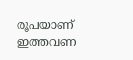രൂപയാണ് ഇത്തവണ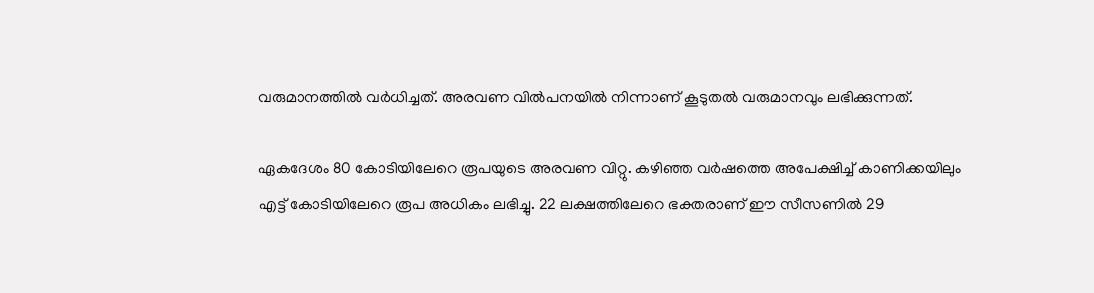വരുമാനത്തില്‍ വര്‍ധിച്ചത്. അരവണ വില്‍പനയില്‍ നിന്നാണ് കൂടുതല്‍ വരുമാനവും ലഭിക്കുന്നത്.

ഏകദേശം 80 കോടിയിലേറെ രൂപയുടെ അരവണ വിറ്റു. കഴിഞ്ഞ വര്‍ഷത്തെ അപേക്ഷിച്ച് കാണിക്കയിലും എട്ട് കോടിയിലേറെ രൂപ അധികം ലഭിച്ചു. 22 ലക്ഷത്തിലേറെ ഭക്തരാണ് ഈ സീസണില്‍ 29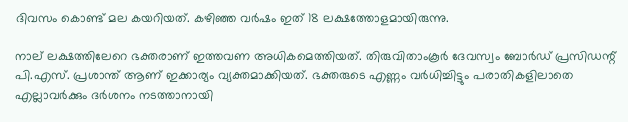ദിവസം കൊണ്ട് മല കയറിയത്. കഴിഞ്ഞ വര്‍ഷം ഇത് 18 ലക്ഷത്തോളമായിരുന്നു.

നാല് ലക്ഷത്തിലേറെ ഭക്തരാണ് ഇത്തവണ അധികമെത്തിയത്. തിരുവിതാംകൂര്‍ ദേവസ്വം ബോര്‍ഡ് പ്രസിഡന്റ് പി.എസ്. പ്രശാന്ത് ആണ് ഇക്കാര്യം വ്യക്തമാക്കിയത്. ഭക്തരുടെ എണ്ണം വര്‍ധിച്ചിട്ടും പരാതികളിലാതെ എല്ലാവര്‍ക്കും ദര്‍ശനം നടത്താനായി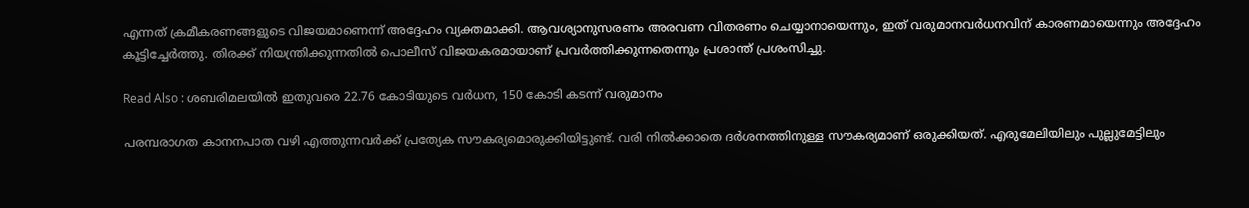എന്നത് ക്രമീകരണങ്ങളുടെ വിജയമാണെന്ന് അദ്ദേഹം വ്യക്തമാക്കി. ആവശ്യാനുസരണം അരവണ വിതരണം ചെയ്യാനായെന്നും, ഇത് വരുമാനവര്‍ധനവിന് കാരണമായെന്നും അദ്ദേഹം കൂട്ടിച്ചേര്‍ത്തു. തിരക്ക് നിയന്ത്രിക്കുന്നതില്‍ പൊലീസ് വിജയകരമായാണ് പ്രവര്‍ത്തിക്കുന്നതെന്നും പ്രശാന്ത് പ്രശംസിച്ചു.

Read Also : ശബരിമലയിൽ ഇതുവരെ 22.76 കോടിയുടെ വർധന, 150 കോടി കടന്ന് വരുമാനം

പരമ്പരാഗത കാനനപാത വഴി എത്തുന്നവര്‍ക്ക് പ്രത്യേക സൗകര്യമൊരുക്കിയിട്ടുണ്ട്. വരി നില്‍ക്കാതെ ദര്‍ശനത്തിനുള്ള സൗകര്യമാണ് ഒരുക്കിയത്. എരുമേലിയിലും പുല്ലുമേട്ടിലും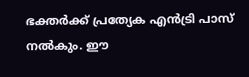ഭക്തര്‍ക്ക് പ്രത്യേക എന്‍ട്രി പാസ് നല്‍കും. ഈ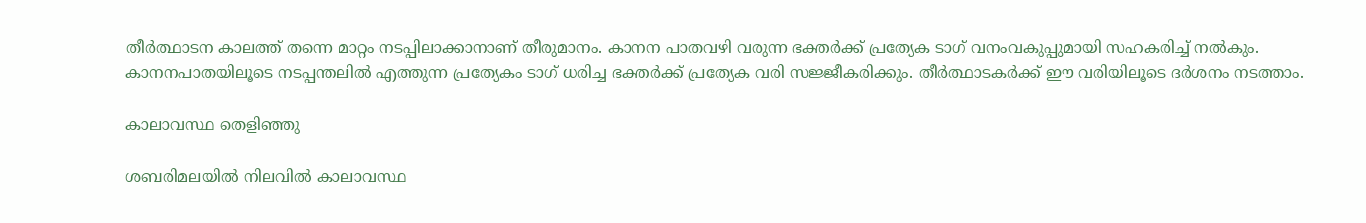തീര്‍ത്ഥാടന കാലത്ത് തന്നെ മാറ്റം നടപ്പിലാക്കാനാണ് തീരുമാനം. കാനന പാതവഴി വരുന്ന ഭക്തര്‍ക്ക് പ്രത്യേക ടാഗ് വനംവകുപ്പുമായി സഹകരിച്ച് നല്‍കും. കാനനപാതയിലൂടെ നടപ്പന്തലില്‍ എത്തുന്ന പ്രത്യേകം ടാഗ് ധരിച്ച ഭക്തര്‍ക്ക് പ്രത്യേക വരി സജ്ജീകരിക്കും. തീര്‍ത്ഥാടകര്‍ക്ക് ഈ വരിയിലൂടെ ദര്‍ശനം നടത്താം.

കാലാവസ്ഥ തെളിഞ്ഞു

ശബരിമലയില്‍ നിലവില്‍ കാലാവസ്ഥ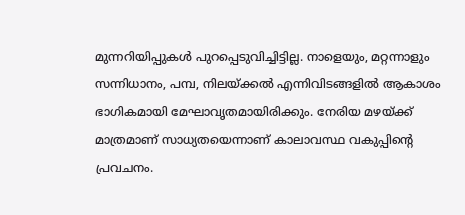മുന്നറിയിപ്പുകള്‍ പുറപ്പെടുവിച്ചിട്ടില്ല. നാളെയും, മറ്റന്നാളും സന്നിധാനം, പമ്പ, നിലയ്ക്കല്‍ എന്നിവിടങ്ങളില്‍ ആകാശം ഭാഗികമായി മേഘാവൃതമായിരിക്കും. നേരിയ മഴയ്ക്ക് മാത്രമാണ് സാധ്യതയെന്നാണ് കാലാവസ്ഥ വകുപ്പിന്റെ പ്രവചനം.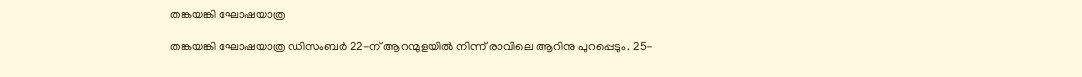തങ്കയങ്കി ഘോഷയാത്ര

തങ്കയങ്കി ഘോഷയാത്ര ഡിസംബര്‍ 22-ന് ആറന്മുളയില്‍ നിന്ന് രാവിലെ ആറിനു പുറപ്പെടും. 25-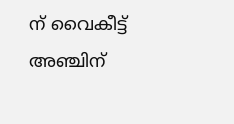ന് വൈകീട്ട് അഞ്ചിന്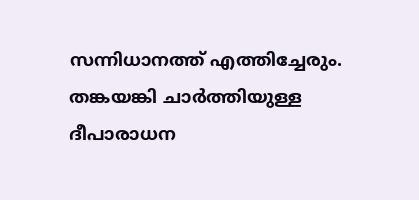സന്നിധാനത്ത് എത്തിച്ചേരും. തങ്കയങ്കി ചാര്‍ത്തിയുള്ള ദീപാരാധന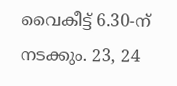വൈകീട്ട് 6.30-ന് നടക്കും. 23, 24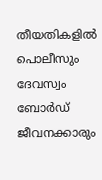തീയതികളില്‍ പൊലീസും ദേവസ്വം ബോര്‍ഡ് ജീവനക്കാരും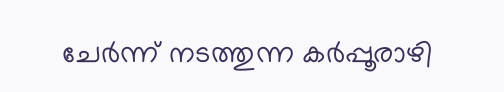ചേര്‍ന്ന് നടത്തുന്ന കര്‍പ്പൂരാഴി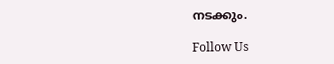നടക്കും.

Follow Us